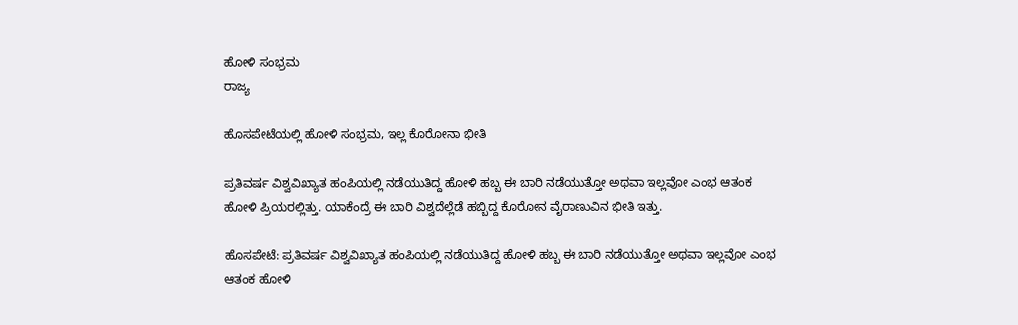ಹೋಳಿ ಸಂಭ್ರಮ
ರಾಜ್ಯ

ಹೊಸಪೇಟೆಯಲ್ಲಿ ಹೋಳಿ ಸಂಭ್ರಮ, ಇಲ್ಲ ಕೊರೋನಾ ಭೀತಿ

ಪ್ರತಿವರ್ಷ ವಿಶ್ವವಿಖ್ಯಾತ ಹಂಪಿಯಲ್ಲಿ ನಡೆಯುತಿದ್ದ ಹೋಳಿ ಹಬ್ಬ ಈ ಬಾರಿ ನಡೆಯುತ್ತೋ ಅಥವಾ ಇಲ್ಲವೋ ಎಂಭ ಆತಂಕ ಹೋಳಿ ಪ್ರಿಯರಲ್ಲಿತ್ತು. ಯಾಕೆಂದ್ರೆ ಈ ಬಾರಿ ವಿಶ್ವದೆಲ್ಲೆಡೆ ಹಬ್ಬಿದ್ದ ಕೊರೋನ ವೈರಾಣುವಿನ ಭೀತಿ ಇತ್ತು.

ಹೊಸಪೇಟೆ: ಪ್ರತಿವರ್ಷ ವಿಶ್ವವಿಖ್ಯಾತ ಹಂಪಿಯಲ್ಲಿ ನಡೆಯುತಿದ್ದ ಹೋಳಿ ಹಬ್ಬ ಈ ಬಾರಿ ನಡೆಯುತ್ತೋ ಅಥವಾ ಇಲ್ಲವೋ ಎಂಭ ಆತಂಕ ಹೋಳಿ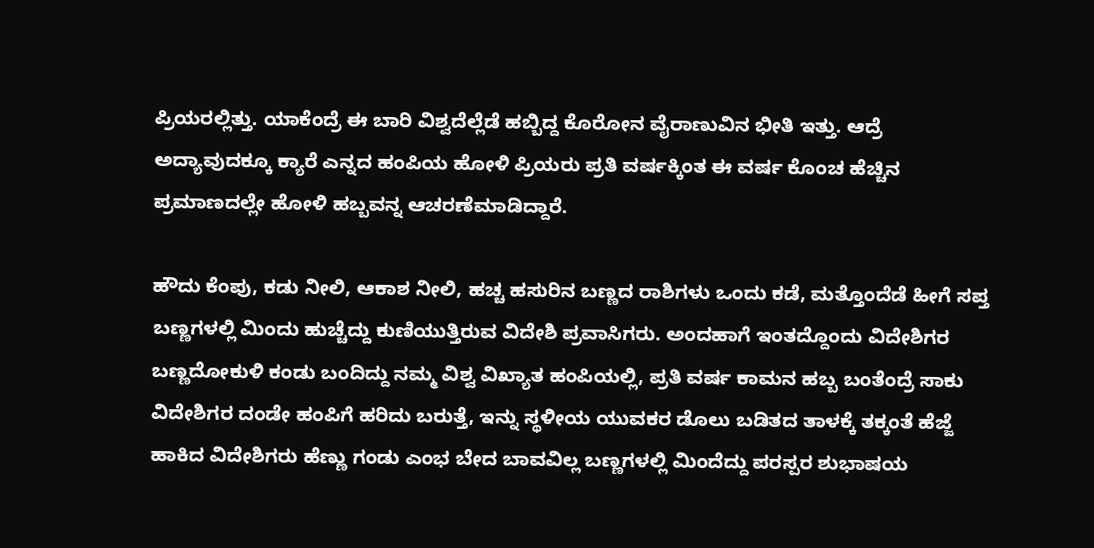ಪ್ರಿಯರಲ್ಲಿತ್ತು. ಯಾಕೆಂದ್ರೆ ಈ ಬಾರಿ ವಿಶ್ವದೆಲ್ಲೆಡೆ ಹಬ್ಬಿದ್ದ ಕೊರೋನ ವೈರಾಣುವಿನ ಭೀತಿ ಇತ್ತು. ಆದ್ರೆ ಅದ್ಯಾವುದಕ್ಕೂ ಕ್ಯಾರೆ ಎನ್ನದ ಹಂಪಿಯ ಹೋಳಿ ಪ್ರಿಯರು ಪ್ರತಿ ವರ್ಷಕ್ಕಿಂತ ಈ ವರ್ಷ ಕೊಂಚ ಹೆಚ್ಚಿನ ಪ್ರಮಾಣದಲ್ಲೇ ಹೋಳಿ ಹಬ್ಬವನ್ನ ಆಚರಣೆಮಾಡಿದ್ದಾರೆ.

ಹೌದು ಕೆಂಪು, ಕಡು ನೀಲಿ, ಆಕಾಶ ನೀಲಿ, ಹಚ್ಚ ಹಸುರಿನ ಬಣ್ಣದ ರಾಶಿಗಳು ಒಂದು ಕಡೆ, ಮತ್ತೊಂದೆಡೆ ಹೀಗೆ ಸಪ್ತ ಬಣ್ಣಗಳಲ್ಲಿ ಮಿಂದು ಹುಚ್ಚೆದ್ದು ಕುಣಿಯುತ್ತಿರುವ ವಿದೇಶಿ ಪ್ರವಾಸಿಗರು. ಅಂದಹಾಗೆ ಇಂತದ್ದೊಂದು ವಿದೇಶಿಗರ ಬಣ್ಣದೋಕುಳಿ ಕಂಡು ಬಂದಿದ್ದು ನಮ್ಮ ವಿಶ್ವ ವಿಖ್ಯಾತ ಹಂಪಿಯಲ್ಲಿ, ಪ್ರತಿ ವರ್ಷ ಕಾಮನ ಹಬ್ಬ ಬಂತೆಂದ್ರೆ ಸಾಕು ವಿದೇಶಿಗರ ದಂಡೇ ಹಂಪಿಗೆ ಹರಿದು ಬರುತ್ತೆ, ಇನ್ನು ಸ್ಥಳೀಯ ಯುವಕರ ಡೊಲು ಬಡಿತದ ತಾಳಕ್ಕೆ ತಕ್ಕಂತೆ ಹೆಜ್ಜೆ ಹಾಕಿದ ವಿದೇಶಿಗರು ಹೆಣ್ಣು ಗಂಡು ಎಂಭ ಬೇದ ಬಾವವಿಲ್ಲ ಬಣ್ಣಗಳಲ್ಲಿ ಮಿಂದೆದ್ದು ಪರಸ್ಪರ ಶುಭಾಷಯ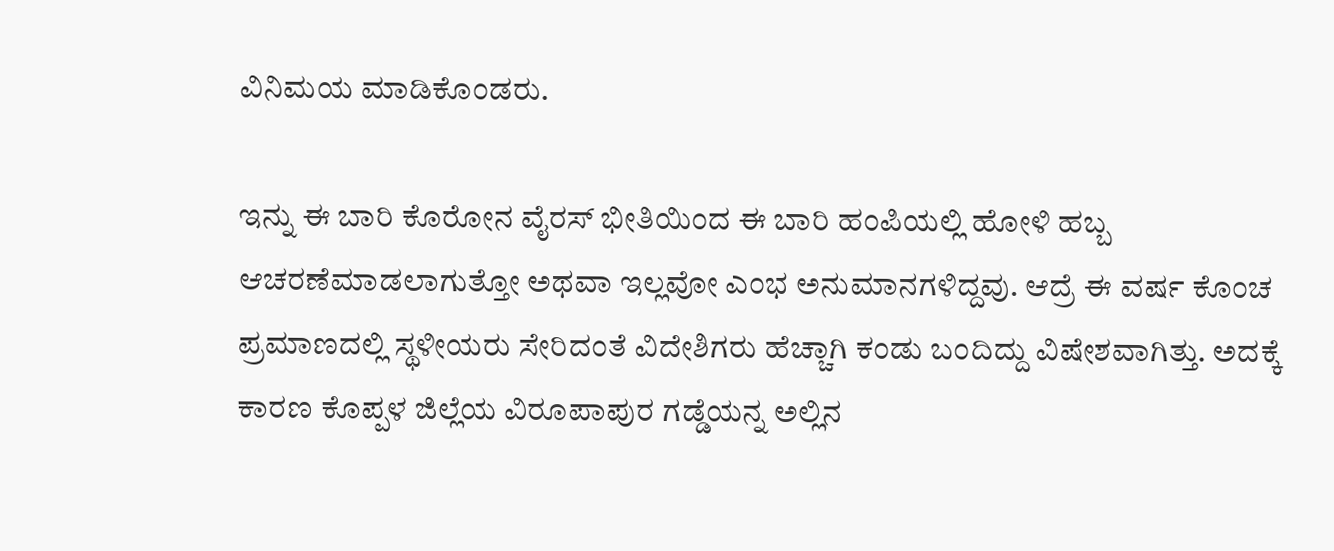ವಿನಿಮಯ ಮಾಡಿಕೊಂಡರು.

ಇನ್ನು ಈ ಬಾರಿ ಕೊರೋನ ವೈರಸ್ ಭೀತಿಯಿಂದ ಈ ಬಾರಿ ಹಂಪಿಯಲ್ಲಿ ಹೋಳಿ ಹಬ್ಬ ಆಚರಣೆಮಾಡಲಾಗುತ್ತೋ ಅಥವಾ ಇಲ್ಲವೋ ಎಂಭ ಅನುಮಾನಗಳಿದ್ದವು. ಆದ್ರೆ ಈ ವರ್ಷ ಕೊಂಚ ಪ್ರಮಾಣದಲ್ಲಿ ಸ್ಥಳೀಯರು ಸೇರಿದಂತೆ ವಿದೇಶಿಗರು ಹೆಚ್ಚಾಗಿ ಕಂಡು ಬಂದಿದ್ದು ವಿಷೇಶವಾಗಿತ್ತು. ಅದಕ್ಕೆ ಕಾರಣ ಕೊಪ್ಪಳ ಜಿಲ್ಲೆಯ ವಿರೂಪಾಪುರ ಗಡ್ಡೆಯನ್ನ ಅಲ್ಲಿನ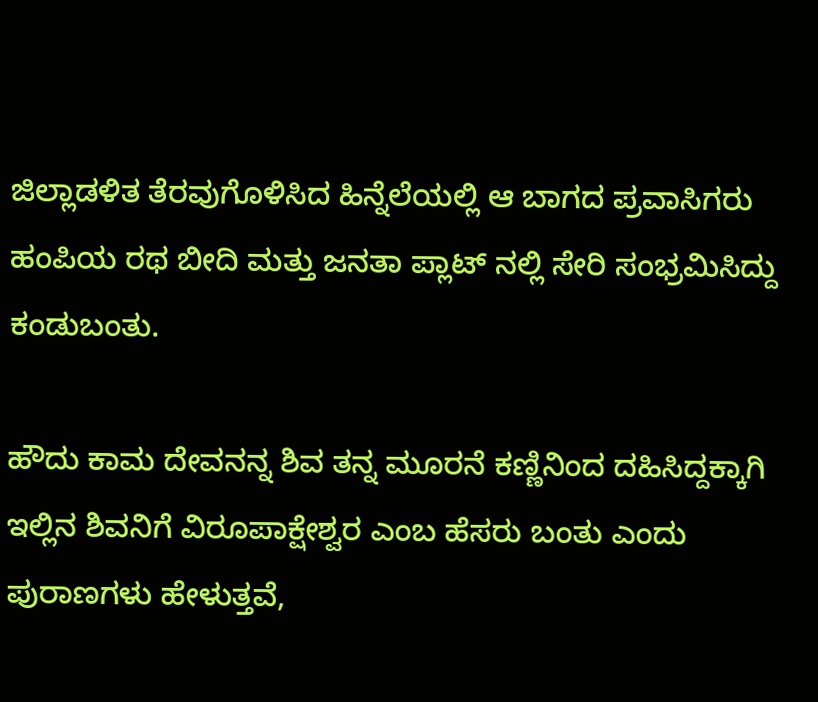ಜಿಲ್ಲಾಡಳಿತ ತೆರವುಗೊಳಿಸಿದ ಹಿನ್ನೆಲೆಯಲ್ಲಿ ಆ ಬಾಗದ ಪ್ರವಾಸಿಗರು ಹಂಪಿಯ ರಥ ಬೀದಿ ಮತ್ತು ಜನತಾ ಪ್ಲಾಟ್ ನಲ್ಲಿ ಸೇರಿ ಸಂಭ್ರಮಿಸಿದ್ದು ಕಂಡುಬಂತು.

ಹೌದು ಕಾಮ ದೇವನನ್ನ ಶಿವ ತನ್ನ ಮೂರನೆ ಕಣ್ಣಿನಿಂದ ದಹಿಸಿದ್ದಕ್ಕಾಗಿ ಇಲ್ಲಿನ ಶಿವನಿಗೆ ವಿರೂಪಾಕ್ಷೇಶ್ವರ ಎಂಬ ಹೆಸರು ಬಂತು ಎಂದು ಪುರಾಣಗಳು ಹೇಳುತ್ತವೆ,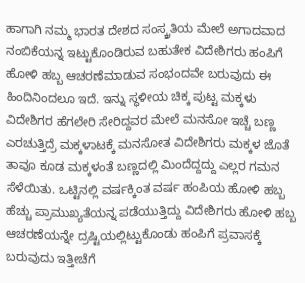ಹಾಗಾಗಿ ನಮ್ಮ ಭಾರತ ದೇಶದ ಸಂಸ್ಕ್ರತಿಯ ಮೇಲೆ ಅಗಾದವಾದ ನಂಬಿಕೆಯನ್ನ ಇಟ್ಟುಕೊಂಡಿರುವ ಬಹುತೇಕ ವಿದೇಶಿಗರು ಹಂಪಿಗೆ ಹೋಳಿ ಹಬ್ಬ ಆಚರಣೆಮಾಡುವ ಸಂಭಂದವೇ ಬರುವುದು ಈ ಹಿಂದಿನಿಂದಲೂ ಇದೆ. ಇನ್ನು ಸ್ಥಳೀಯ ಚಿಕ್ಕ ಪುಟ್ಟ ಮಕ್ಕಳು ವಿದೇಶಿಗರ ಹೆಗಲೇರಿ ಸೇರಿದ್ದವರ ಮೇಲೆ ಮನಸೋ ಇಚ್ಚೆ ಬಣ್ಣ ಎರಚುತ್ತಿದ್ರೆ ಮಕ್ಕಳಾಟಕ್ಕೆ ಮನಸೋತ ವಿದೇಶಿಗರು ಮಕ್ಕಳ ಜೊತೆ ತಾವೂ ಕೂಡ ಮಕ್ಕಳಂತೆ ಬಣ್ಣದಲ್ಲಿ ಮಿಂದೆದ್ದದ್ದು ಎಲ್ಲರ ಗಮನ ಸೆಳೆಯಿತು. ಒಟ್ಟಿನಲ್ಲಿ ವರ್ಷಕ್ಕಿಂತ ವರ್ಷ ಹಂಪಿಯ ಹೋಳಿ ಹಬ್ಬ ಹೆಚ್ಚು ಪ್ರಾಮುಖ್ಯತೆಯನ್ನ ಪಡೆಯುತ್ತಿದ್ದು ವಿದೇಶಿಗರು ಹೋಳಿ ಹಬ್ಬ ಆಚರಣೆಯನ್ನೇ ದ್ರಷ್ಟಿಯಲ್ಲಿಟ್ಟುಕೊಂಡು ಹಂಪಿಗೆ ಪ್ರವಾಸಕ್ಕೆ ಬರುವುದು ಇತ್ತೀಚೆಗೆ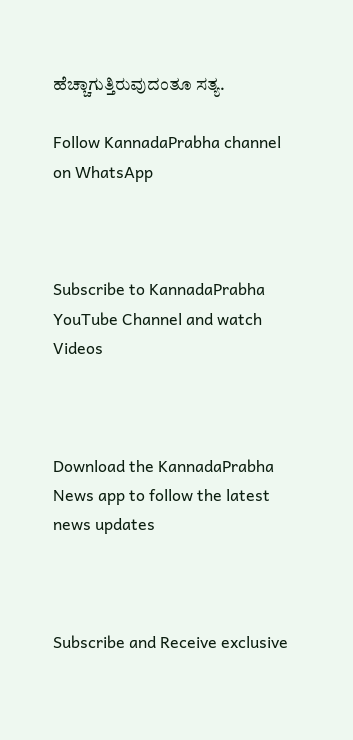ಹೆಚ್ಚಾಗುತ್ತಿರುವುದಂತೂ ಸತ್ಯ.

Follow KannadaPrabha channel on WhatsApp



Subscribe to KannadaPrabha YouTube Channel and watch Videos



Download the KannadaPrabha News app to follow the latest news updates



Subscribe and Receive exclusive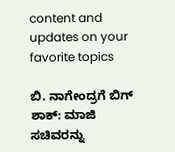content and updates on your favorite topics

ಬಿ. ನಾಗೇಂದ್ರಗೆ ಬಿಗ್ ಶಾಕ್: ಮಾಜಿ ಸಚಿವರನ್ನು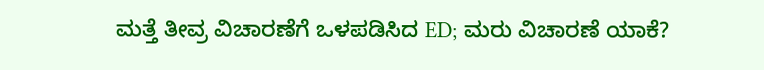ಮತ್ತೆ ತೀವ್ರ ವಿಚಾರಣೆಗೆ ಒಳಪಡಿಸಿದ ED; ಮರು ವಿಚಾರಣೆ ಯಾಕೆ?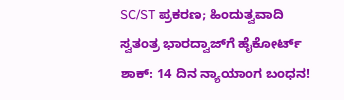SC/ST ಪ್ರಕರಣ; ಹಿಂದುತ್ವವಾದಿ ಸ್ವತಂತ್ರ ಭಾರದ್ವಾಜ್‌ಗೆ ಹೈಕೋರ್ಟ್ ಶಾಕ್: 14 ದಿನ ನ್ಯಾಯಾಂಗ ಬಂಧನ!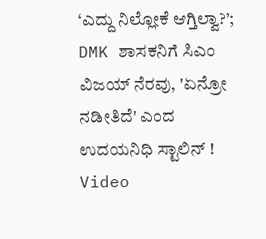‘ಎದ್ದು ನಿಲ್ಲೋಕೆ ಆಗ್ತಿಲ್ವಾ?’; DMK ಶಾಸಕನಿಗೆ ಸಿಎಂ ವಿಜಯ್ ನೆರವು, 'ಏನ್ರೋ ನಡೀತಿದೆ' ಎಂದ ಉದಯನಿಧಿ ಸ್ಟಾಲಿನ್ ! Video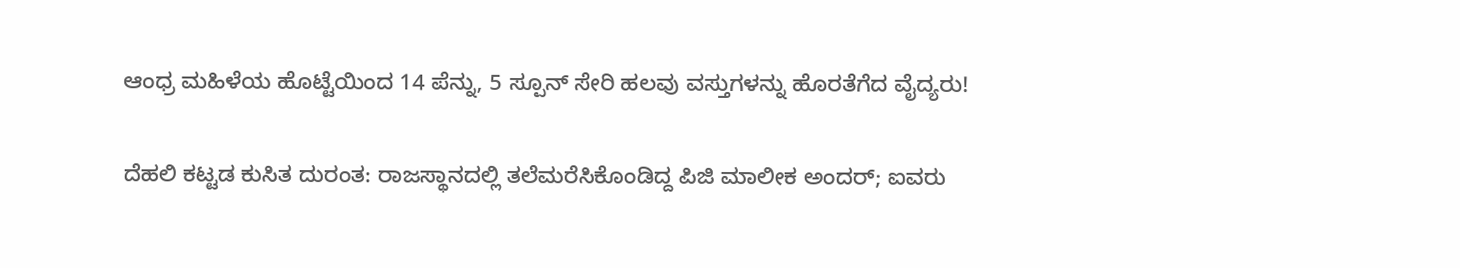ಆಂಧ್ರ ಮಹಿಳೆಯ ಹೊಟ್ಟೆಯಿಂದ 14 ಪೆನ್ನು, 5 ಸ್ಪೂನ್ ಸೇರಿ ಹಲವು ವಸ್ತುಗಳನ್ನು ಹೊರತೆಗೆದ ವೈದ್ಯರು!

ದೆಹಲಿ ಕಟ್ಟಡ ಕುಸಿತ ದುರಂತ: ರಾಜಸ್ಥಾನದಲ್ಲಿ ತಲೆಮರೆಸಿಕೊಂಡಿದ್ದ ಪಿಜಿ ಮಾಲೀಕ ಅಂದರ್; ಐವರು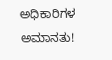ಅಧಿಕಾರಿಗಳ ಅಮಾನತು!